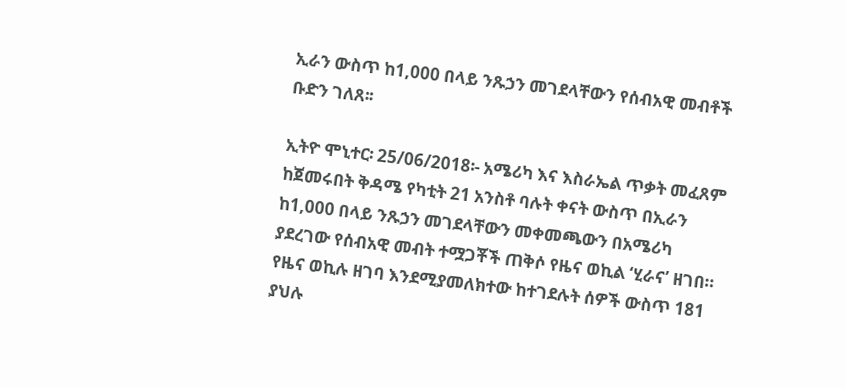ኢራን ውስጥ ከ1,000 በላይ ንጹኃን መገደላቸውን የሰብአዊ መብቶች ቡድን ገለጸ፡፡

ኢትዮ ሞኒተር፡ 25/06/2018፡- አሜሪካ እና እስራኤል ጥቃት መፈጸም ከጀመሩበት ቅዳሜ የካቲት 21 አንስቶ ባሉት ቀናት ውስጥ በኢራን ከ1,000 በላይ ንጹኃን መገደላቸውን መቀመጫውን በአሜሪካ ያደረገው የሰብአዊ መብት ተሟጋቾች ጠቅሶ የዜና ወኪል ‘ሂራና’ ዘገበ።
የዜና ወኪሉ ዘገባ እንደሚያመለክተው ከተገደሉት ሰዎች ውስጥ 181 ያህሉ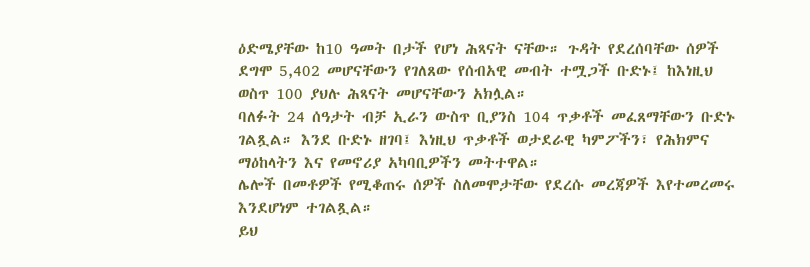ዕድሜያቸው ከ10 ዓመት በታች የሆነ ሕጻናት ናቸው። ጉዳት የደረሰባቸው ሰዎች ደግሞ 5,402 መሆናቸውን የገለጸው የሰብአዊ መብት ተሟጋች ቡድኑ፤ ከእነዚህ ወስጥ 100 ያህሉ ሕጻናት መሆናቸውን አክሏል።
ባለፉት 24 ሰዓታት ብቻ ኢራን ውስጥ ቢያንስ 104 ጥቃቶች መፈጸማቸውን ቡድኑ ገልጿል። እንደ ቡድኑ ዘገባ፤ እነዚህ ጥቃቶች ወታደራዊ ካምፖችን፣ የሕክምና ማዕከላትን እና የመኖሪያ አካባቢዎችን መትተዋል።
ሌሎች በመቶዎች የሚቆጠሩ ሰዎች ስለመሞታቸው የደረሱ መረጃዎች እየተመረመሩ እንደሆነም ተገልጿል።
ይህ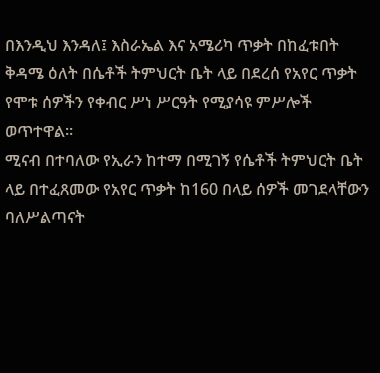በእንዲህ እንዳለ፤ እስራኤል እና አሜሪካ ጥቃት በከፈቱበት ቅዳሜ ዕለት በሴቶች ትምህርት ቤት ላይ በደረሰ የአየር ጥቃት የሞቱ ሰዎችን የቀብር ሥነ ሥርዓት የሚያሳዩ ምሥሎች ወጥተዋል።
ሚናብ በተባለው የኢራን ከተማ በሚገኝ የሴቶች ትምህርት ቤት ላይ በተፈጸመው የአየር ጥቃት ከ160 በላይ ሰዎች መገደላቸውን ባለሥልጣናት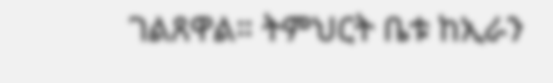ገልጸዋል። ትምህርት ቤቱ ከኢራን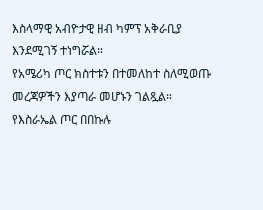እስላማዊ አብዮታዊ ዘብ ካምፕ አቅራቢያ እንደሚገኝ ተነግሯል።
የአሜሪካ ጦር ክስተቱን በተመለከተ ስለሚወጡ መረጃዎችን እያጣራ መሆኑን ገልጿል። የእስራኤል ጦር በበኩሉ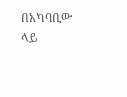በአካባቢው ላይ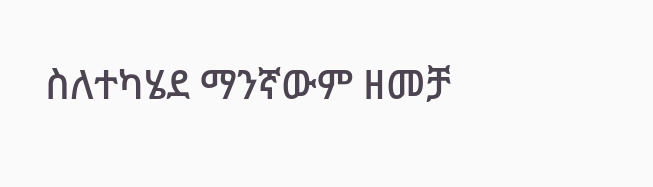ስለተካሄደ ማንኛውም ዘመቻ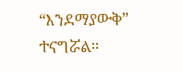“እንደማያውቅ” ተናግሯል።